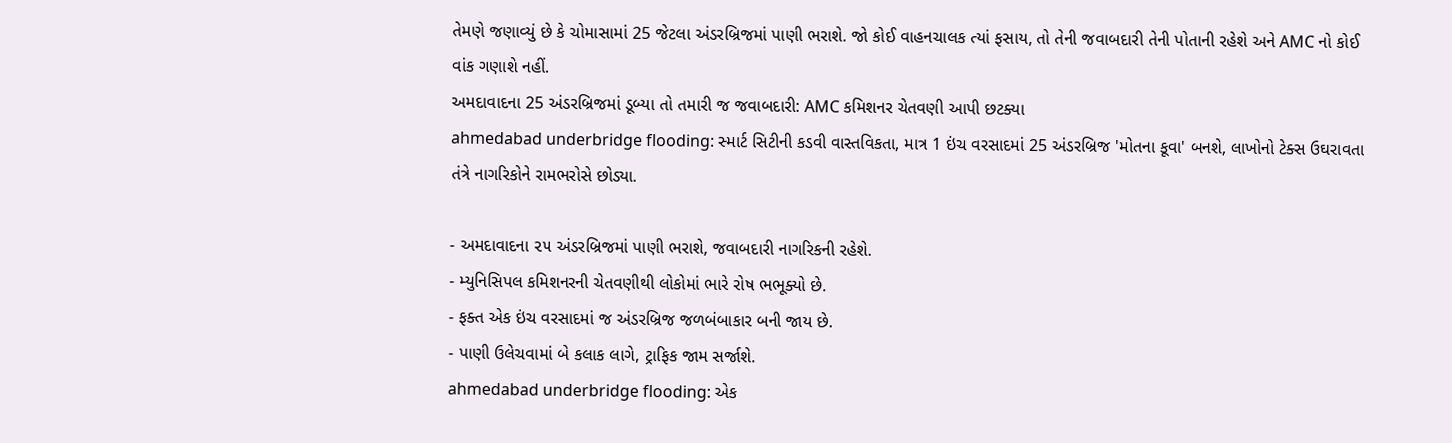તેમણે જણાવ્યું છે કે ચોમાસામાં 25 જેટલા અંડરબ્રિજમાં પાણી ભરાશે. જો કોઈ વાહનચાલક ત્યાં ફસાય, તો તેની જવાબદારી તેની પોતાની રહેશે અને AMC નો કોઈ વાંક ગણાશે નહીં.
અમદાવાદના 25 અંડરબ્રિજમાં ડૂબ્યા તો તમારી જ જવાબદારી: AMC કમિશનર ચેતવણી આપી છટક્યા
ahmedabad underbridge flooding: સ્માર્ટ સિટીની કડવી વાસ્તવિકતા, માત્ર 1 ઇંચ વરસાદમાં 25 અંડરબ્રિજ 'મોતના કૂવા' બનશે, લાખોનો ટેક્સ ઉઘરાવતા તંત્રે નાગરિકોને રામભરોસે છોડ્યા.

- અમદાવાદના ૨૫ અંડરબ્રિજમાં પાણી ભરાશે, જવાબદારી નાગરિકની રહેશે.
- મ્યુનિસિપલ કમિશનરની ચેતવણીથી લોકોમાં ભારે રોષ ભભૂક્યો છે.
- ફક્ત એક ઇંચ વરસાદમાં જ અંડરબ્રિજ જળબંબાકાર બની જાય છે.
- પાણી ઉલેચવામાં બે કલાક લાગે, ટ્રાફિક જામ સર્જાશે.
ahmedabad underbridge flooding: એક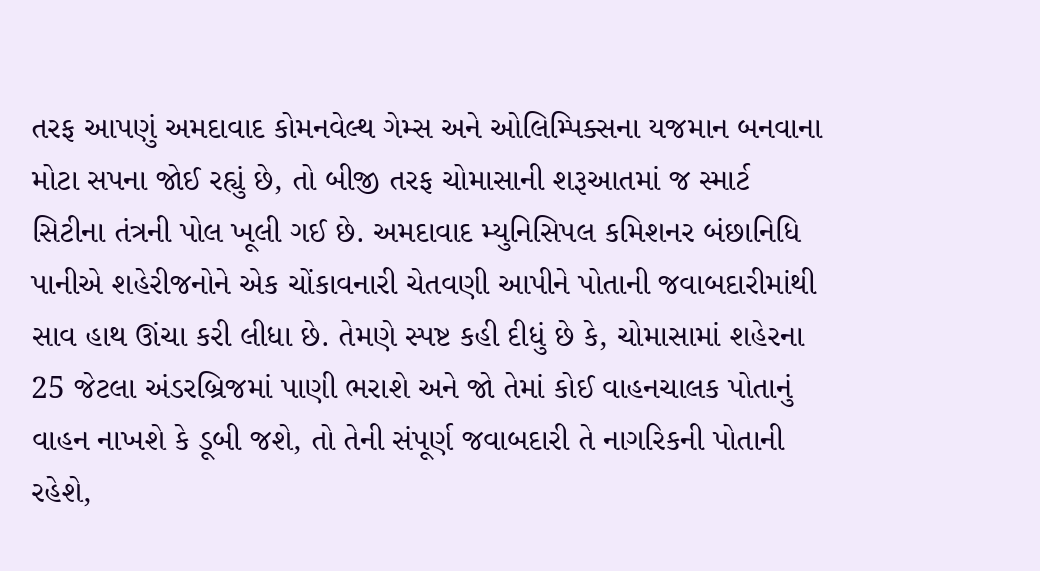તરફ આપણું અમદાવાદ કોમનવેલ્થ ગેમ્સ અને ઓલિમ્પિક્સના યજમાન બનવાના મોટા સપના જોઈ રહ્યું છે, તો બીજી તરફ ચોમાસાની શરૂઆતમાં જ સ્માર્ટ સિટીના તંત્રની પોલ ખૂલી ગઈ છે. અમદાવાદ મ્યુનિસિપલ કમિશનર બંછાનિધિ પાનીએ શહેરીજનોને એક ચોંકાવનારી ચેતવણી આપીને પોતાની જવાબદારીમાંથી સાવ હાથ ઊંચા કરી લીધા છે. તેમણે સ્પષ્ટ કહી દીધું છે કે, ચોમાસામાં શહેરના 25 જેટલા અંડરબ્રિજમાં પાણી ભરાશે અને જો તેમાં કોઈ વાહનચાલક પોતાનું વાહન નાખશે કે ડૂબી જશે, તો તેની સંપૂર્ણ જવાબદારી તે નાગરિકની પોતાની રહેશે,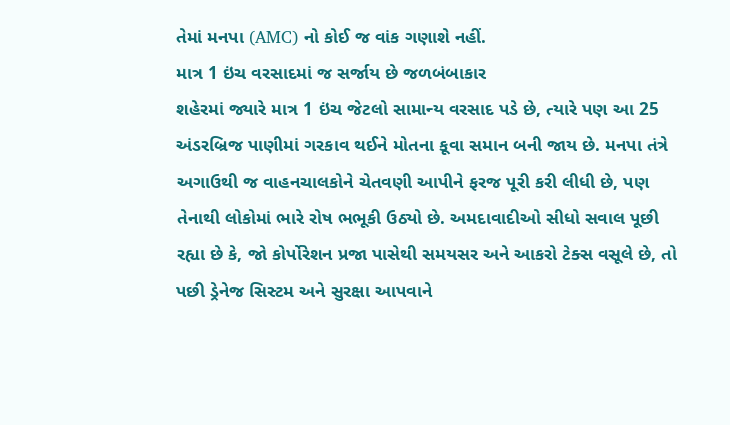તેમાં મનપા (AMC) નો કોઈ જ વાંક ગણાશે નહીં.
માત્ર 1 ઇંચ વરસાદમાં જ સર્જાય છે જળબંબાકાર
શહેરમાં જ્યારે માત્ર 1 ઇંચ જેટલો સામાન્ય વરસાદ પડે છે, ત્યારે પણ આ 25 અંડરબ્રિજ પાણીમાં ગરકાવ થઈને મોતના કૂવા સમાન બની જાય છે. મનપા તંત્રે અગાઉથી જ વાહનચાલકોને ચેતવણી આપીને ફરજ પૂરી કરી લીધી છે, પણ તેનાથી લોકોમાં ભારે રોષ ભભૂકી ઉઠ્યો છે. અમદાવાદીઓ સીધો સવાલ પૂછી રહ્યા છે કે, જો કોર્પોરેશન પ્રજા પાસેથી સમયસર અને આકરો ટેક્સ વસૂલે છે, તો પછી ડ્રેનેજ સિસ્ટમ અને સુરક્ષા આપવાને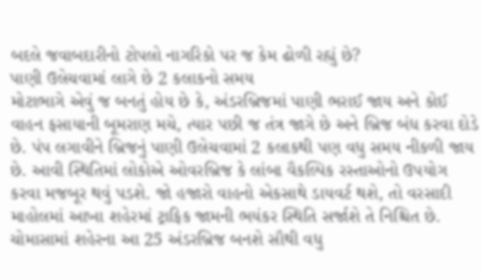બદલે જવાબદારીનો ટોપલો નાગરિકો પર જ કેમ ઢોળી રહ્યું છે?
પાણી ઉલેચવામાં લાગે છે 2 કલાકનો સમય
મોટાભાગે એવું જ બનતું હોય છે કે, અંડરબ્રિજમાં પાણી ભરાઈ જાય અને કોઈ વાહન ફસાયાની બૂમરાણ મચે, ત્યાર પછી જ તંત્ર જાગે છે અને બ્રિજ બંધ કરવા દોડે છે. પંપ લગાવીને બ્રિજનું પાણી ઉલેચવામાં 2 કલાકથી પણ વધુ સમય નીકળી જાય છે. આવી સ્થિતિમાં લોકોએ ઓવરબ્રિજ કે લાંબા વૈકલ્પિક રસ્તાઓનો ઉપયોગ કરવા મજબૂર થવું પડશે. જો હજારો વાહનો એકસાથે ડાયવર્ટ થશે, તો વરસાદી માહોલમાં આખા શહેરમાં ટ્રાફિક જામની ભયંકર સ્થિતિ સર્જાશે તે નિશ્ચિત છે.
ચોમાસામાં શહેરના આ 25 અંડરબ્રિજ બનશે સૌથી વધુ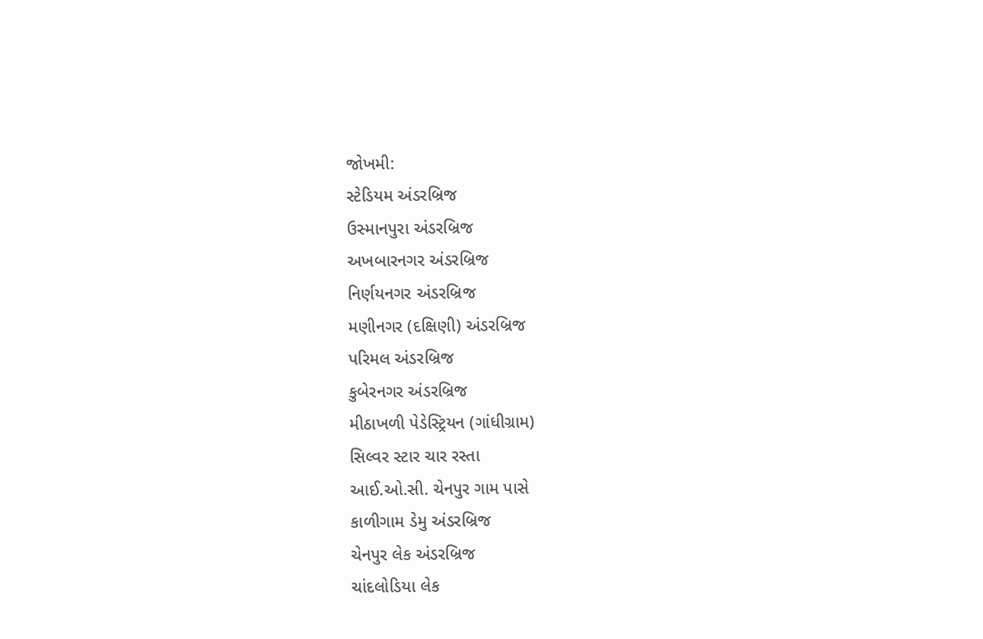જોખમી:
સ્ટેડિયમ અંડરબ્રિજ
ઉસ્માનપુરા અંડરબ્રિજ
અખબારનગર અંડરબ્રિજ
નિર્ણયનગર અંડરબ્રિજ
મણીનગર (દક્ષિણી) અંડરબ્રિજ
પરિમલ અંડરબ્રિજ
કુબેરનગર અંડરબ્રિજ
મીઠાખળી પેડેસ્ટ્રિયન (ગાંધીગ્રામ)
સિલ્વર સ્ટાર ચાર રસ્તા
આઈ.ઓ.સી. ચેનપુર ગામ પાસે
કાળીગામ ડેમુ અંડરબ્રિજ
ચેનપુર લેક અંડરબ્રિજ
ચાંદલોડિયા લેક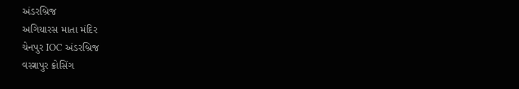અંડરબ્રિજ
અગિયારસ માતા મંદિર
ચેનપુર IOC અંડરબ્રિજ
વસ્ત્રાપુર ક્રોસિંગ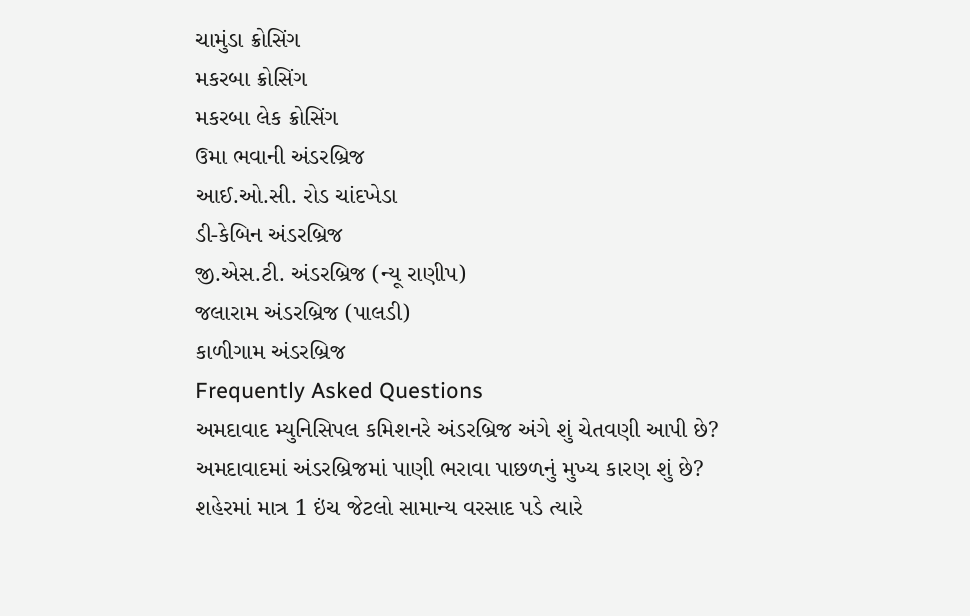ચામુંડા ક્રોસિંગ
મકરબા ક્રોસિંગ
મકરબા લેક ક્રોસિંગ
ઉમા ભવાની અંડરબ્રિજ
આઈ.ઓ.સી. રોડ ચાંદખેડા
ડી-કેબિન અંડરબ્રિજ
જી.એસ.ટી. અંડરબ્રિજ (ન્યૂ રાણીપ)
જલારામ અંડરબ્રિજ (પાલડી)
કાળીગામ અંડરબ્રિજ
Frequently Asked Questions
અમદાવાદ મ્યુનિસિપલ કમિશનરે અંડરબ્રિજ અંગે શું ચેતવણી આપી છે?
અમદાવાદમાં અંડરબ્રિજમાં પાણી ભરાવા પાછળનું મુખ્ય કારણ શું છે?
શહેરમાં માત્ર 1 ઇંચ જેટલો સામાન્ય વરસાદ પડે ત્યારે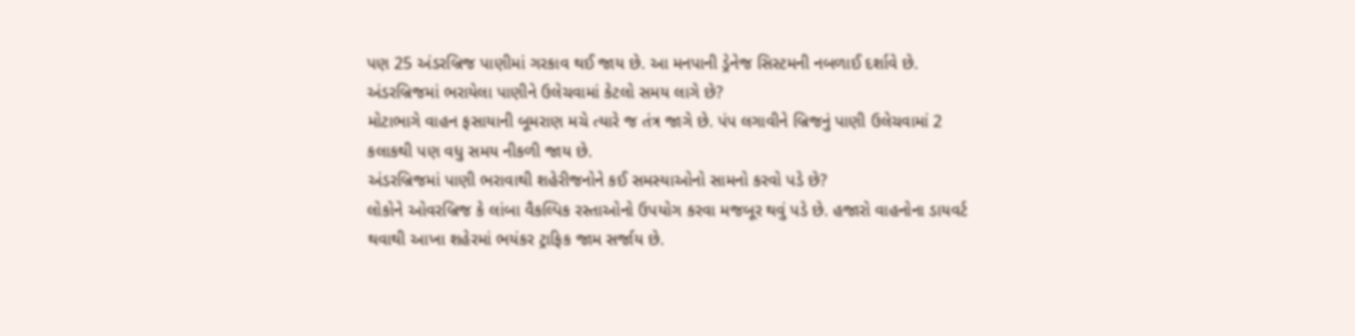પણ 25 અંડરબ્રિજ પાણીમાં ગરકાવ થઈ જાય છે. આ મનપાની ડ્રેનેજ સિસ્ટમની નબળાઈ દર્શાવે છે.
અંડરબ્રિજમાં ભરાયેલા પાણીને ઉલેચવામાં કેટલો સમય લાગે છે?
મોટાભાગે વાહન ફસાયાની બૂમરાણ મચે ત્યારે જ તંત્ર જાગે છે. પંપ લગાવીને બ્રિજનું પાણી ઉલેચવામાં 2 કલાકથી પણ વધુ સમય નીકળી જાય છે.
અંડરબ્રિજમાં પાણી ભરાવાથી શહેરીજનોને કઈ સમસ્યાઓનો સામનો કરવો પડે છે?
લોકોને ઓવરબ્રિજ કે લાંબા વૈકલ્પિક રસ્તાઓનો ઉપયોગ કરવા મજબૂર થવું પડે છે. હજારો વાહનોના ડાયવર્ટ થવાથી આખા શહેરમાં ભયંકર ટ્રાફિક જામ સર્જાય છે.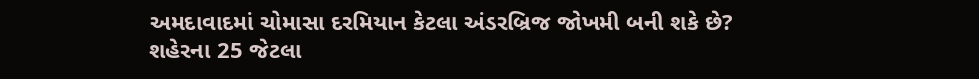અમદાવાદમાં ચોમાસા દરમિયાન કેટલા અંડરબ્રિજ જોખમી બની શકે છે?
શહેરના 25 જેટલા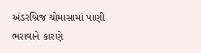અંડરબ્રિજ ચોમાસામાં પાણી ભરાવાને કારણે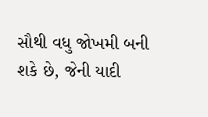સૌથી વધુ જોખમી બની શકે છે, જેની યાદી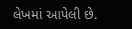લેખમાં આપેલી છે.